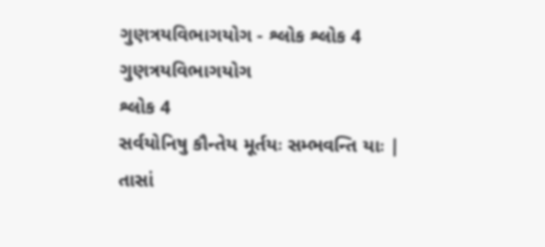ગુણત્રયવિભાગયોગ - શ્લોક શ્લોક 4
ગુણત્રયવિભાગયોગ
શ્લોક 4
સર્વયોનિષુ કૌન્તેય મૂર્તયઃ સમ્ભવન્તિ યાઃ |
તાસાં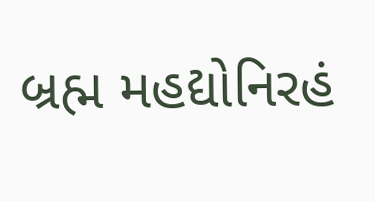બ્રહ્મ મહદ્યોનિરહં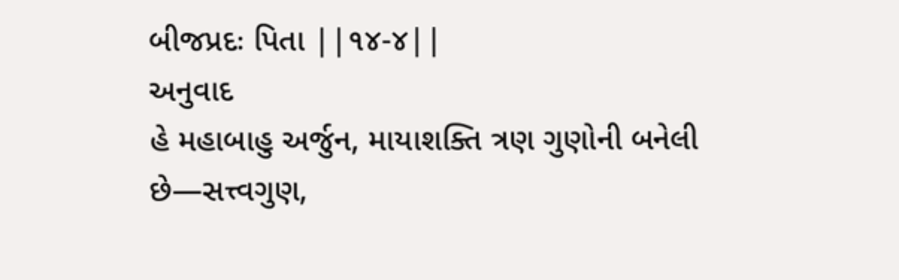બીજપ્રદઃ પિતા ||૧૪-૪||
અનુવાદ
હે મહાબાહુ અર્જુન, માયાશક્તિ ત્રણ ગુણોની બનેલી છે—સત્ત્વગુણ,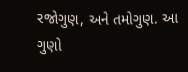રજોગુણ, અને તમોગુણ. આ ગુણો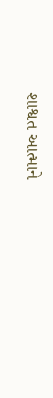શાશ્વત આત્માને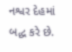નશ્વર દેહમાં બદ્ધ કરે છે.